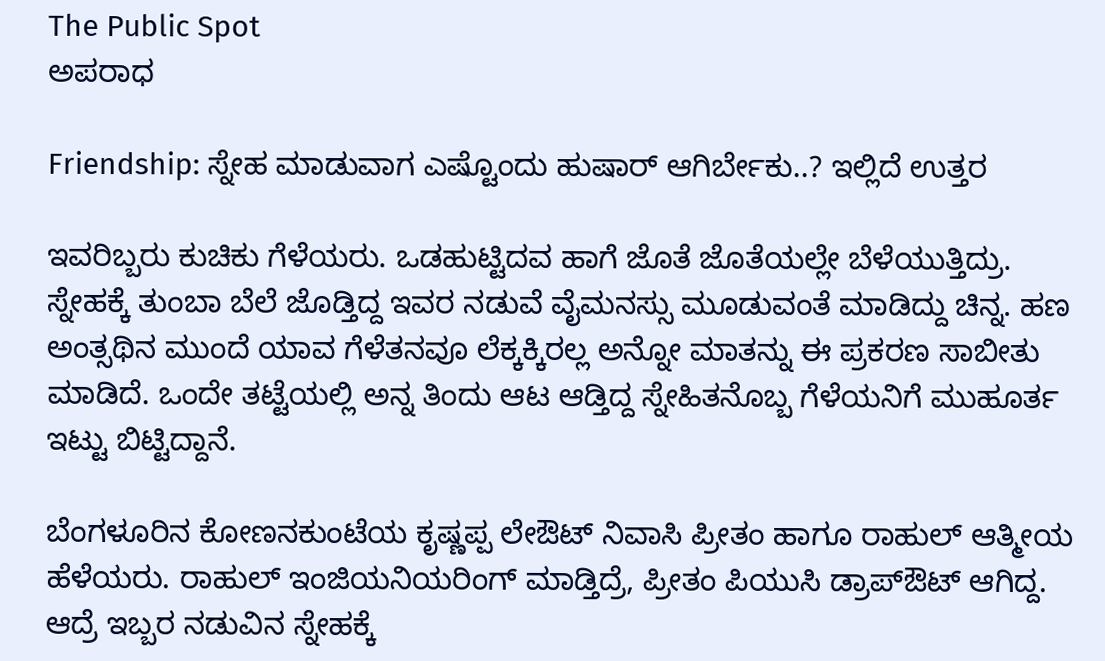The Public Spot
ಅಪರಾಧ

Friendship: ಸ್ನೇಹ ಮಾಡುವಾಗ ಎಷ್ಟೊಂದು ಹುಷಾರ್ ಆಗಿರ್ಬೇಕು..? ಇಲ್ಲಿದೆ ಉತ್ತರ

ಇವರಿಬ್ಬರು ಕುಚಿಕು ಗೆಳೆಯರು. ಒಡಹುಟ್ಟಿದವ ಹಾಗೆ ಜೊತೆ ಜೊತೆಯಲ್ಲೇ ಬೆಳೆಯುತ್ತಿದ್ರು. ಸ್ನೇಹಕ್ಕೆ ತುಂಬಾ ಬೆಲೆ ಜೊಡ್ತಿದ್ದ ಇವರ ನಡುವೆ ವೈಮನಸ್ಸು ಮೂಡುವಂತೆ ಮಾಡಿದ್ದು ಚಿನ್ನ. ಹಣ ಅಂತ್ಸಥಿನ ಮುಂದೆ ಯಾವ ಗೆಳೆತನವೂ ಲೆಕ್ಕಕ್ಕಿರಲ್ಲ ಅನ್ನೋ ಮಾತನ್ನು ಈ ಪ್ರಕರಣ ಸಾಬೀತು ಮಾಡಿದೆ. ಒಂದೇ ತಟ್ಟೆಯಲ್ಲಿ ಅನ್ನ ತಿಂದು ಆಟ ಆಡ್ತಿದ್ದ ಸ್ನೇಹಿತನೊಬ್ಬ ಗೆಳೆಯನಿಗೆ ಮುಹೂರ್ತ ಇಟ್ಟು ಬಿಟ್ಟಿದ್ದಾನೆ.

ಬೆಂಗಳೂರಿನ ಕೋಣನಕುಂಟೆಯ ಕೃಷ್ಣಪ್ಪ ಲೇಔಟ್‌ ನಿವಾಸಿ ಪ್ರೀತಂ ಹಾಗೂ ರಾಹುಲ್ ಆತ್ಮೀಯ ಹೆಳೆಯರು. ರಾಹುಲ್‌‌ ಇಂಜಿಯನಿಯರಿಂಗ್‌ ಮಾಡ್ತಿದ್ರೆ, ಪ್ರೀತಂ ಪಿಯುಸಿ ಡ್ರಾಪ್‌ಔಟ್ ಆಗಿದ್ದ. ಆದ್ರೆ ಇಬ್ಬರ ನಡುವಿನ ಸ್ನೇಹಕ್ಕೆ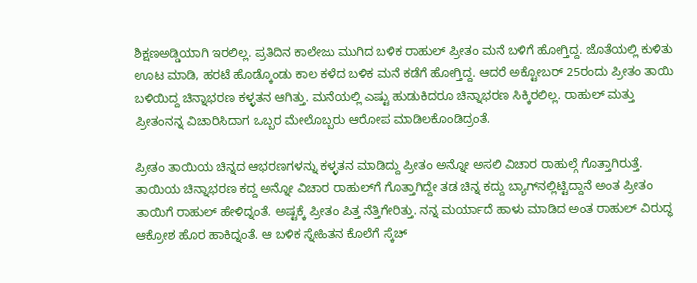ಶಿಕ್ಷಣಅಡ್ಡಿಯಾಗಿ ಇರಲಿಲ್ಲ. ಪ್ರತಿದಿನ ಕಾಲೇಜು ಮುಗಿದ ಬಳಿಕ ರಾಹುಲ್‌ ಪ್ರೀತಂ ಮನೆ ಬಳಿಗೆ ಹೋಗ್ತಿದ್ದ. ಜೊತೆಯಲ್ಲಿ ಕುಳಿತು ಊಟ ಮಾಡಿ, ಹರಟೆ ಹೊಡ್ಕೊಂಡು ಕಾಲ ಕಳೆದ ಬಳಿಕ ಮನೆ ಕಡೆಗೆ ಹೋಗ್ತಿದ್ದ. ಆದರೆ ಅಕ್ಟೋಬರ್ 25ರಂದು ಪ್ರೀತಂ ತಾಯಿ ಬಳಿಯಿದ್ದ ಚಿನ್ನಾಭರಣ ಕಳ್ಳತನ ಆಗಿತ್ತು. ಮನೆಯಲ್ಲಿ ಎಷ್ಟು ಹುಡುಕಿದರೂ ಚಿನ್ನಾಭರಣ ಸಿಕ್ಕಿರಲಿಲ್ಲ. ರಾಹುಲ್‌ ಮತ್ತು ಪ್ರೀತಂನನ್ನ ವಿಚಾರಿಸಿದಾಗ ಒಬ್ಬರ ಮೇಲೊಬ್ಬರು ಆರೋಪ ಮಾಡಿಲಕೊಂಡಿದ್ರಂತೆ.

ಪ್ರೀತಂ ತಾಯಿಯ ಚಿನ್ನದ ಆಭರಣಗಳನ್ನು ಕಳ್ಳತನ ಮಾಡಿದ್ದು ಪ್ರೀತಂ ಅನ್ನೋ ಅಸಲಿ ವಿಚಾರ ರಾಹುಲ್ಗೆ ಗೊತ್ತಾಗಿರುತ್ತೆ. ತಾಯಿಯ ಚಿನ್ನಾಭರಣ ಕದ್ದ ಅನ್ನೋ ವಿಚಾರ ರಾಹುಲ್‌ಗೆ ಗೊತ್ತಾಗಿದ್ದೇ ತಡ ಚಿನ್ನ ಕದ್ದು ಬ್ಯಾಗ್‌ನಲ್ಲಿಟ್ಟಿದ್ದಾನೆ ಅಂತ ಪ್ರೀತಂ ತಾಯಿಗೆ ರಾಹುಲ್‌ ಹೇಳಿದ್ನಂತೆ. ಅಷ್ಟಕ್ಕೆ ಪ್ರೀತಂ ಪಿತ್ತ ನೆತ್ತಿಗೇರಿತ್ತು. ನನ್ನ ಮರ್ಯಾದೆ ಹಾಳು ಮಾಡಿದ ಅಂತ ರಾಹುಲ್‌‌ ವಿರುದ್ಧ ಆಕ್ರೋಶ ಹೊರ ಹಾಕಿದ್ನಂತೆ. ಆ ಬಳಿಕ ಸ್ನೇಹಿತನ ಕೊಲೆಗೆ ಸ್ಕೆಚ್‌‌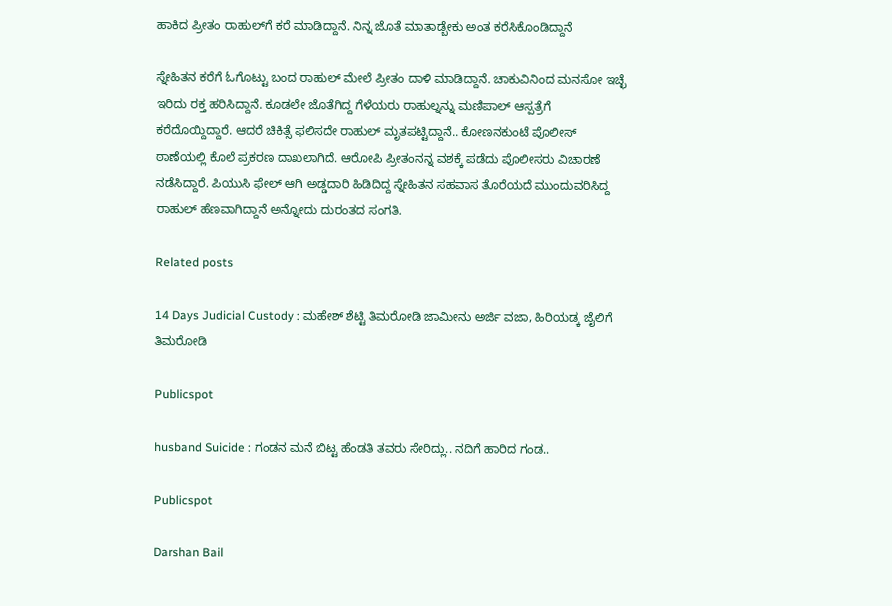ಹಾಕಿದ ಪ್ರೀತಂ ರಾಹುಲ್‌ಗೆ ಕರೆ ಮಾಡಿದ್ದಾನೆ. ನಿನ್ನ ಜೊತೆ ಮಾತಾಡ್ಬೇಕು ಅಂತ ಕರೆಸಿಕೊಂಡಿದ್ದಾನೆ

ಸ್ನೇಹಿತನ ಕರೆಗೆ ಓಗೊಟ್ಟು ಬಂದ ರಾಹುಲ್‌ ಮೇಲೆ ಪ್ರೀತಂ ದಾಳಿ ಮಾಡಿದ್ದಾನೆ. ಚಾಕುವಿನಿಂದ ಮನಸೋ ಇಚ್ಛೆ ಇರಿದು ರಕ್ತ ಹರಿಸಿದ್ದಾನೆ. ಕೂಡಲೇ ಜೊತೆಗಿದ್ದ ಗೆಳೆಯರು ರಾಹುಲ್ನನ್ನು ಮಣಿಪಾಲ್ ಆಸ್ಪತ್ರೆಗೆ ಕರೆದೊಯ್ದಿದ್ದಾರೆ. ಆದರೆ ಚಿಕಿತ್ಸೆ ಫಲಿಸದೇ ರಾಹುಲ್‌ ಮೃತಪಟ್ಟಿದ್ದಾನೆ.. ಕೋಣನಕುಂಟೆ ಪೊಲೀಸ್ ಠಾಣೆಯಲ್ಲಿ ಕೊಲೆ ಪ್ರಕರಣ ದಾಖಲಾಗಿದೆ. ಆರೋಪಿ ಪ್ರೀತಂನನ್ನ ವಶಕ್ಕೆ ಪಡೆದು ಪೊಲೀಸರು ವಿಚಾರಣೆ ನಡೆಸಿದ್ದಾರೆ. ಪಿಯುಸಿ ಫೇಲ್ ಆಗಿ ಅಡ್ಡದಾರಿ ಹಿಡಿದಿದ್ದ ಸ್ನೇಹಿತನ ಸಹವಾಸ ತೊರೆಯದೆ ಮುಂದುವರಿಸಿದ್ದ ರಾಹುಲ್ ಹೆಣವಾಗಿದ್ದಾನೆ ಅನ್ನೋದು ದುರಂತದ ಸಂಗತಿ.

Related posts

14 Days Judicial Custody : ಮಹೇಶ್ ಶೆಟ್ಟಿ ತಿಮರೋಡಿ ಜಾಮೀನು ಅರ್ಜಿ ವಜಾ, ಹಿರಿಯಡ್ಕ ಜೈಲಿಗೆ ತಿಮರೋಡಿ

Publicspot

husband Suicide : ಗಂಡನ ಮನೆ ಬಿಟ್ಟ ಹೆಂಡತಿ ತವರು ಸೇರಿದ್ಲು.. ನದಿಗೆ ಹಾರಿದ ಗಂಡ..

Publicspot

Darshan Bail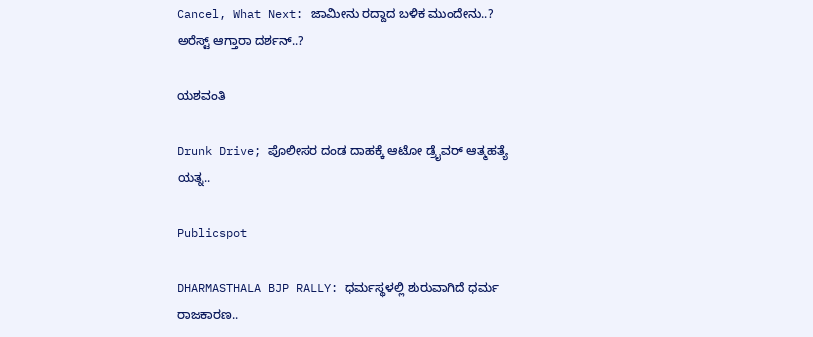Cancel, What Next: ಜಾಮೀನು ರದ್ದಾದ ಬಳಿಕ ಮುಂದೇನು..? ಅರೆಸ್ಟ್ ಆಗ್ತಾರಾ ದರ್ಶನ್..?

ಯಶವಂತಿ

Drunk Drive; ಪೊಲೀಸರ ದಂಡ ದಾಹಕ್ಕೆ ಆಟೋ ಡ್ರೈವರ್ ಆತ್ಮಹತ್ಯೆ ಯತ್ನ..

Publicspot

DHARMASTHALA BJP RALLY: ಧರ್ಮಸ್ಥಳಲ್ಲಿ ಶುರುವಾಗಿದೆ ಧರ್ಮ ರಾಜಕಾರಣ..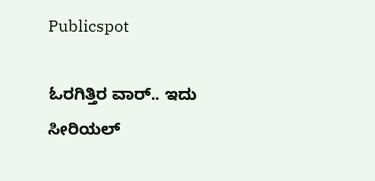Publicspot

ಓರಗಿತ್ತಿರ ವಾರ್.. ಇದು ಸೀರಿಯಲ್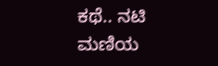ಕಥೆ.. ನಟಿ ಮಣಿಯ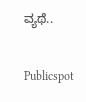ವ್ಯಥೆ..

Publicspot